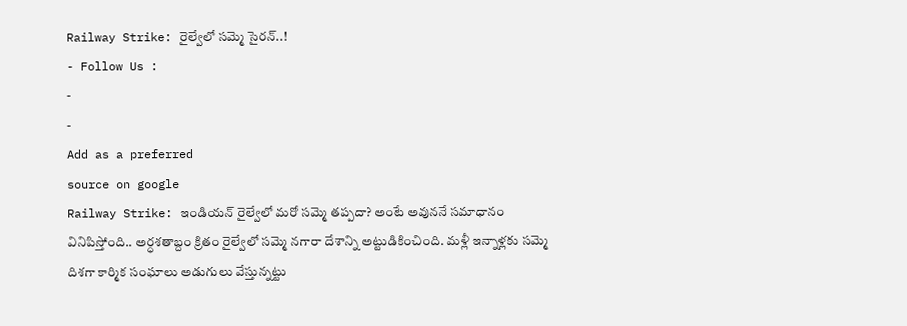Railway Strike: రైల్వేలో సమ్మె సైరన్..!
- Follow Us :
-
-
Add as a preferred
source on google
Railway Strike: ఇండియన్ రైల్వేలో మరో సమ్మె తప్పదా? అంటే అవుననే సమాధానం వినిపిస్తోంది.. అర్ధశతాబ్దం క్రితం రైల్వేలో సమ్మె నగారా దేశాన్ని అట్టుడికించింది. మళ్లీ ఇన్నాళ్లకు సమ్మె దిశగా కార్మిక సంఘాలు అడుగులు వేస్తున్నట్టు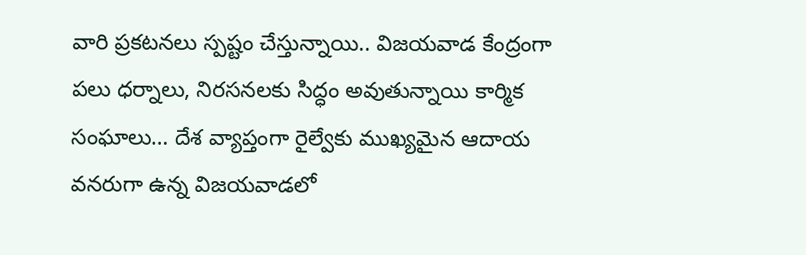వారి ప్రకటనలు స్పష్టం చేస్తున్నాయి.. విజయవాడ కేంద్రంగా పలు ధర్నాలు, నిరసనలకు సిద్ధం అవుతున్నాయి కార్మిక సంఘాలు… దేశ వ్యాప్తంగా రైల్వేకు ముఖ్యమైన ఆదాయ వనరుగా ఉన్న విజయవాడలో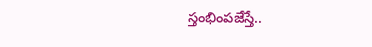స్తంభింపజేస్తే..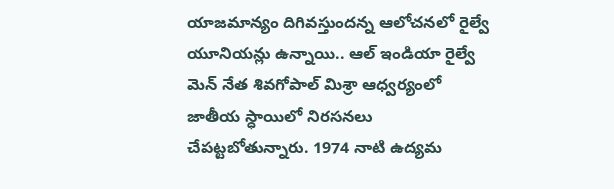యాజమాన్యం దిగివస్తుందన్న ఆలోచనలో రైల్వే యూనియన్లు ఉన్నాయి.. ఆల్ ఇండియా రైల్వే మెన్ నేత శివగోపాల్ మిశ్రా ఆధ్వర్యంలో జాతీయ స్ధాయిలో నిరసనలు చేపట్టబోతున్నారు. 1974 నాటి ఉద్యమ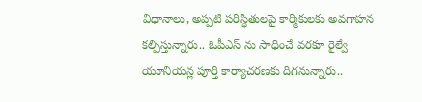విధానాలు, అప్పటి పరిస్ధితులపై కార్మికులకు అవగాహన కల్పిస్తున్నారు.. ఓపీఎస్ ను సాధించే వరకూ రైల్వే యూనియన్ల పూర్తి కార్యాచరణకు దిగనున్నారు..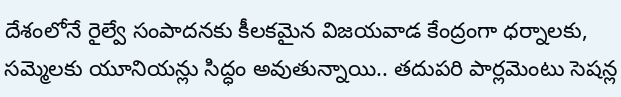దేశంలోనే రైల్వే సంపాదనకు కీలకమైన విజయవాడ కేంద్రంగా ధర్నాలకు, సమ్మెలకు యూనియన్లు సిద్ధం అవుతున్నాయి.. తదుపరి పార్లమెంటు సెషన్ల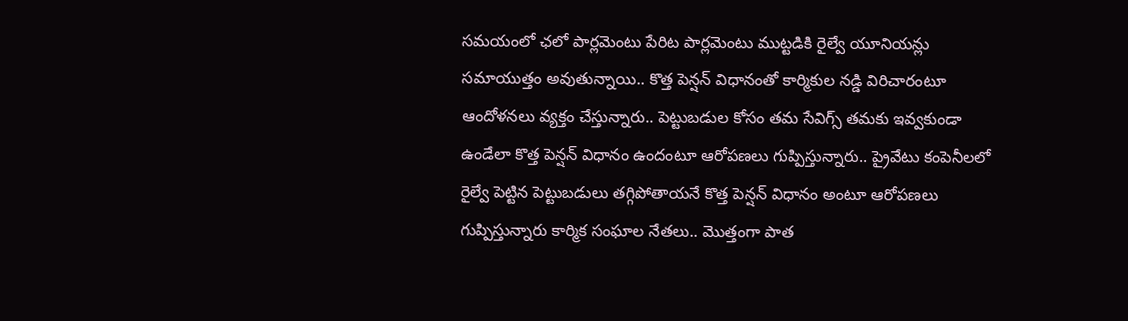సమయంలో ఛలో పార్లమెంటు పేరిట పార్లమెంటు ముట్టడికి రైల్వే యూనియన్లు సమాయుత్తం అవుతున్నాయి.. కొత్త పెన్షన్ విధానంతో కార్మికుల నడ్డి విరిచారంటూ ఆందోళనలు వ్యక్తం చేస్తున్నారు.. పెట్టుబడుల కోసం తమ సేవిగ్స్ తమకు ఇవ్వకుండా ఉండేలా కొత్త పెన్షన్ విధానం ఉందంటూ ఆరోపణలు గుప్పిస్తున్నారు.. ప్రైవేటు కంపెనీలలో రైల్వే పెట్టిన పెట్టుబడులు తగ్గిపోతాయనే కొత్త పెన్షన్ విధానం అంటూ ఆరోపణలు గుప్పిస్తున్నారు కార్మిక సంఘాల నేతలు.. మొత్తంగా పాత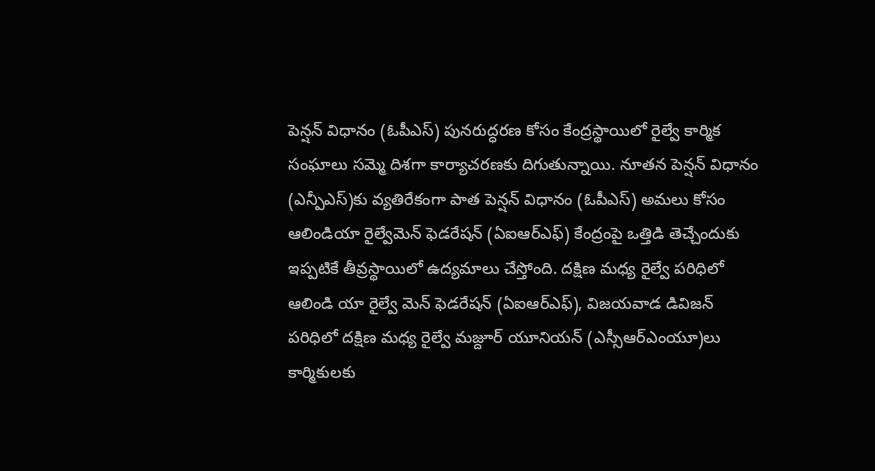పెన్షన్ విధానం (ఓపీఎస్) పునరుద్ధరణ కోసం కేంద్రస్థాయిలో రైల్వే కార్మిక సంఘాలు సమ్మె దిశగా కార్యాచరణకు దిగుతున్నాయి. నూతన పెన్షన్ విధానం (ఎన్పీఎస్)కు వ్యతిరేకంగా పాత పెన్షన్ విధానం (ఓపీఎస్) అమలు కోసం ఆలిండియా రైల్వేమెన్ ఫెడరేషన్ (ఏఐఆర్ఎఫ్) కేంద్రంపై ఒత్తిడి తెచ్చేందుకు ఇప్పటికే తీవ్రస్థాయిలో ఉద్యమాలు చేస్తోంది. దక్షిణ మధ్య రైల్వే పరిధిలో ఆలిండి యా రైల్వే మెన్ ఫెడరేషన్ (ఏఐఆర్ఎఫ్), విజయవాడ డివిజన్ పరిధిలో దక్షిణ మధ్య రైల్వే మజ్దూర్ యూనియన్ (ఎస్సీఆర్ఎంయూ)లు కార్మికులకు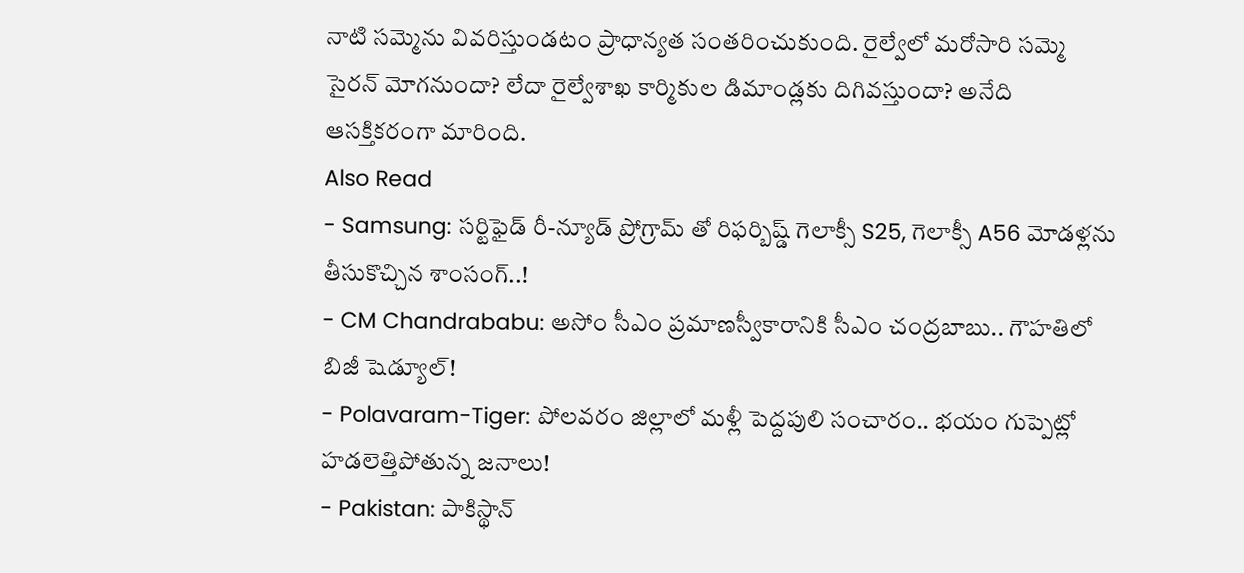నాటి సమ్మెను వివరిస్తుండటం ప్రాధాన్యత సంతరించుకుంది. రైల్వేలో మరోసారి సమ్మె సైరన్ మోగనుందా? లేదా రైల్వేశాఖ కార్మికుల డిమాండ్లకు దిగివస్తుందా? అనేది ఆసక్తికరంగా మారింది.
Also Read
- Samsung: సర్టిఫైడ్ రీ-న్యూడ్ ప్రోగ్రామ్ తో రిఫర్బిష్డ్ గెలాక్సీ S25, గెలాక్సీ A56 మోడళ్లను తీసుకొచ్చిన శాంసంగ్..!
- CM Chandrababu: అసోం సీఎం ప్రమాణస్వీకారానికి సీఎం చంద్రబాబు.. గౌహతిలో బిజీ షెడ్యూల్!
- Polavaram-Tiger: పోలవరం జిల్లాలో మళ్లీ పెద్దపులి సంచారం.. భయం గుప్పెట్లో హడలెత్తిపోతున్న జనాలు!
- Pakistan: పాకిస్థాన్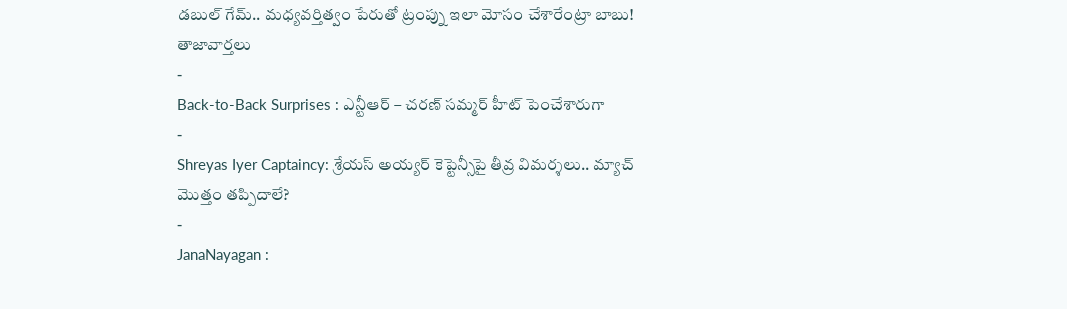డబుల్ గేమ్.. మధ్యవర్తిత్వం పేరుతో ట్రంప్ను ఇలా మోసం చేశారేంట్రా బాబు!
తాజావార్తలు
-
Back-to-Back Surprises : ఎన్టీఆర్ – చరణ్ సమ్మర్ హీట్ పెంచేశారుగా
-
Shreyas Iyer Captaincy: శ్రేయస్ అయ్యర్ కెప్టెన్సీపై తీవ్ర విమర్శలు.. మ్యాచ్ మొత్తం తప్పిదాలే?
-
JanaNayagan :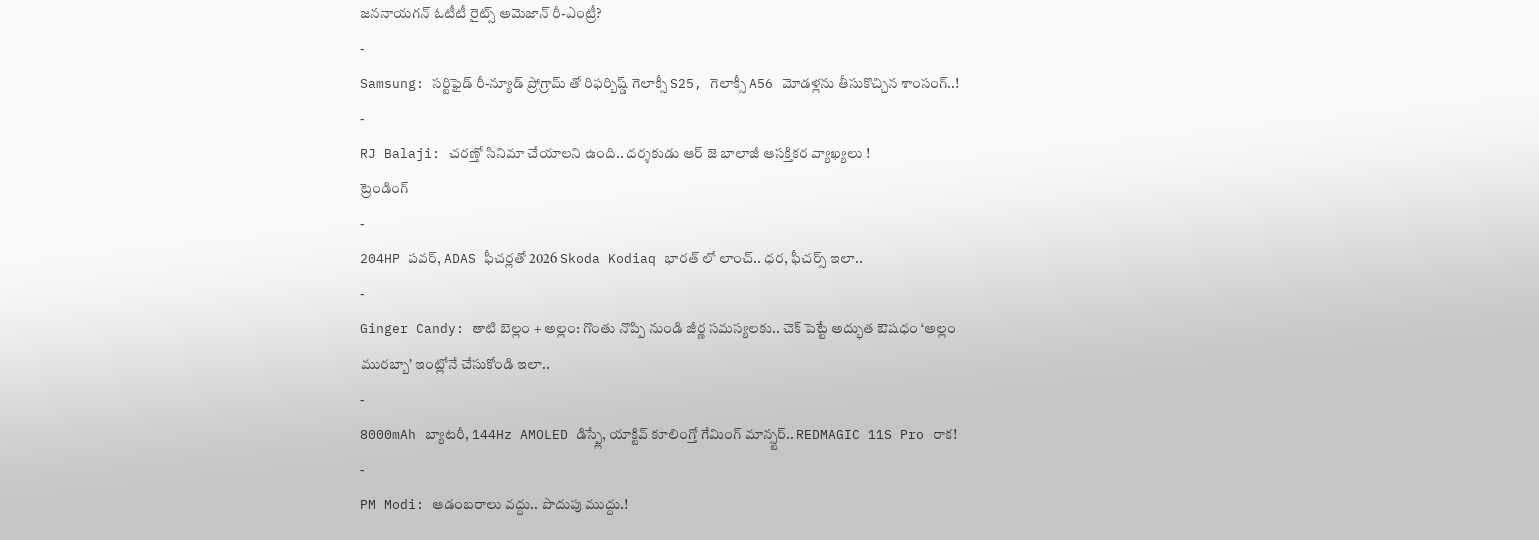జననాయగన్ ఓటీటీ రైట్స్ అమెజాన్ రీ-ఎంట్రీ?
-
Samsung: సర్టిఫైడ్ రీ-న్యూడ్ ప్రోగ్రామ్ తో రిఫర్బిష్డ్ గెలాక్సీ S25, గెలాక్సీ A56 మోడళ్లను తీసుకొచ్చిన శాంసంగ్..!
-
RJ Balaji: చరణ్తో సినిమా చేయాలని ఉంది.. దర్శకుడు ఆర్ జె బాలాజీ ఆసక్తికర వ్యాఖ్యలు !
ట్రెండింగ్
-
204HP పవర్, ADAS ఫీచర్లతో 2026 Skoda Kodiaq భారత్ లో లాంచ్.. ధర, ఫీచర్స్ ఇలా..
-
Ginger Candy: తాటి బెల్లం + అల్లం: గొంతు నొప్పి నుండి జీర్ణ సమస్యలకు.. చెక్ పెట్టే అద్భుత ఔషధం ‘అల్లం మురబ్బా’ ఇంట్లోనే చేసుకోండి ఇలా..
-
8000mAh బ్యాటరీ, 144Hz AMOLED డిస్ప్లే, యాక్టివ్ కూలింగ్తో గేమింగ్ మాన్స్టర్.. REDMAGIC 11S Pro రాక!
-
PM Modi: ఆడంబరాలు వద్దు.. పొదుపు ముద్దు.!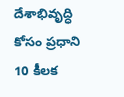దేశాభివృద్ధి కోసం ప్రధాని 10 కీలక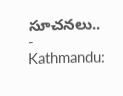సూచనలు..
-
Kathmandu: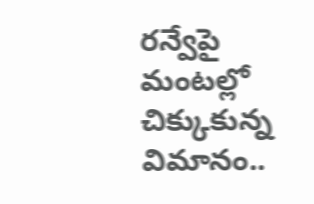రన్వేపై మంటల్లో చిక్కుకున్న విమానం..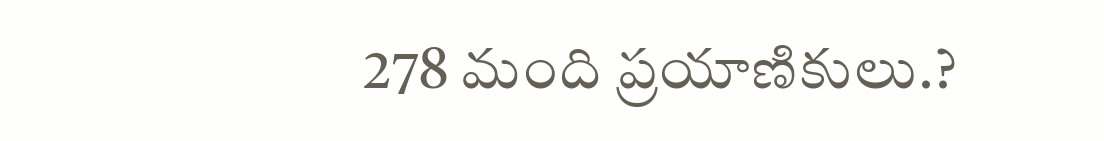278 మంది ప్రయాణికులు.?